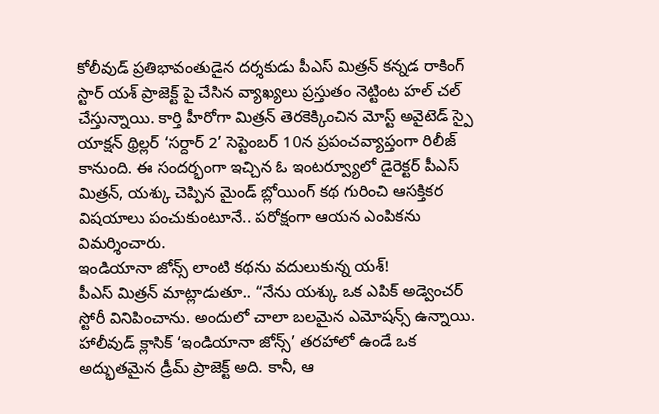కోలీవుడ్ ప్రతిభావంతుడైన దర్శకుడు పీఎస్ మిత్రన్ కన్నడ రాకింగ్ స్టార్ యశ్ ప్రాజెక్ట్ పై చేసిన వ్యాఖ్యలు ప్రస్తుతం నెట్టింట హల్ చల్ చేస్తున్నాయి. కార్తి హీరోగా మిత్రన్ తెరకెక్కించిన మోస్ట్ అవైటెడ్ స్పై యాక్షన్ థ్రిల్లర్ ‘సర్దార్ 2’ సెప్టెంబర్ 10న ప్రపంచవ్యాప్తంగా రిలీజ్ కానుంది. ఈ సందర్భంగా ఇచ్చిన ఓ ఇంటర్వ్యూలో డైరెక్టర్ పీఎస్ మిత్రన్, యశ్కు చెప్పిన మైండ్ బ్లోయింగ్ కథ గురించి ఆసక్తికర విషయాలు పంచుకుంటూనే.. పరోక్షంగా ఆయన ఎంపికను విమర్శించారు.
ఇండియానా జోన్స్ లాంటి కథను వదులుకున్న యశ్!
పీఎస్ మిత్రన్ మాట్లాడుతూ.. “నేను యశ్కు ఒక ఎపిక్ అడ్వెంచర్ స్టోరీ వినిపించాను. అందులో చాలా బలమైన ఎమోషన్స్ ఉన్నాయి. హాలీవుడ్ క్లాసిక్ ‘ఇండియానా జోన్స్’ తరహాలో ఉండే ఒక అద్భుతమైన డ్రీమ్ ప్రాజెక్ట్ అది. కానీ, ఆ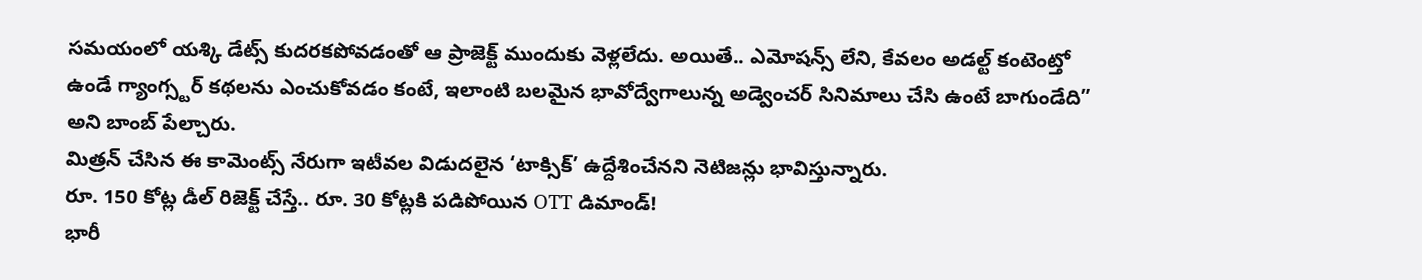సమయంలో యశ్కి డేట్స్ కుదరకపోవడంతో ఆ ప్రాజెక్ట్ ముందుకు వెళ్లలేదు. అయితే.. ఎమోషన్స్ లేని, కేవలం అడల్ట్ కంటెంట్తో ఉండే గ్యాంగ్స్టర్ కథలను ఎంచుకోవడం కంటే, ఇలాంటి బలమైన భావోద్వేగాలున్న అడ్వెంచర్ సినిమాలు చేసి ఉంటే బాగుండేది” అని బాంబ్ పేల్చారు.
మిత్రన్ చేసిన ఈ కామెంట్స్ నేరుగా ఇటీవల విడుదలైన ‘టాక్సిక్’ ఉద్దేశించేనని నెటిజన్లు భావిస్తున్నారు.
రూ. 150 కోట్ల డీల్ రిజెక్ట్ చేస్తే.. రూ. 30 కోట్లకి పడిపోయిన OTT డిమాండ్!
భారీ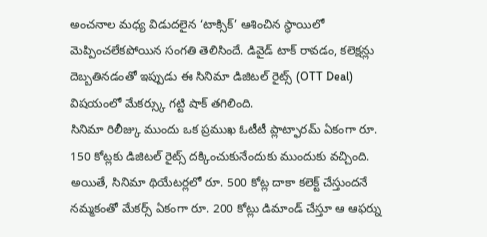అంచనాల మధ్య విడుదలైన ‘టాక్సిక్’ ఆశించిన స్థాయిలో మెప్పించలేకపోయిన సంగతి తెలిసిందే. డివైడ్ టాక్ రావడం, కలెక్షన్లు దెబ్బతినడంతో ఇప్పుడు ఈ సినిమా డిజిటల్ రైట్స్ (OTT Deal) విషయంలో మేకర్స్కు గట్టి షాక్ తగిలింది.
సినిమా రిలీజ్కు ముందు ఒక ప్రముఖ ఓటీటీ ప్లాట్ఫారమ్ ఏకంగా రూ. 150 కోట్లకు డిజిటల్ రైట్స్ దక్కించుకునేందుకు ముందుకు వచ్చింది. అయితే, సినిమా థియేటర్లలో రూ. 500 కోట్ల దాకా కలెక్ట్ చేస్తుందనే నమ్మకంతో మేకర్స్ ఏకంగా రూ. 200 కోట్లు డిమాండ్ చేస్తూ ఆ ఆఫర్ను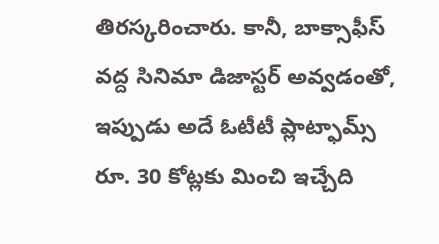తిరస్కరించారు. కానీ, బాక్సాఫీస్ వద్ద సినిమా డిజాస్టర్ అవ్వడంతో, ఇప్పుడు అదే ఓటీటీ ప్లాట్ఫామ్స్ రూ. 30 కోట్లకు మించి ఇచ్చేది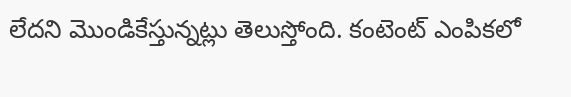లేదని మొండికేస్తున్నట్లు తెలుస్తోంది. కంటెంట్ ఎంపికలో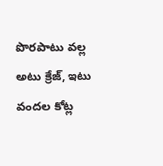పొరపాటు వల్ల అటు క్రేజ్, ఇటు వందల కోట్ల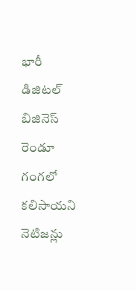భారీ డిజిటల్ బిజినెస్ రెండూ గంగలో కలిసాయని నెటిజన్లు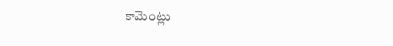కామెంట్లు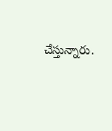చేస్తున్నారు.